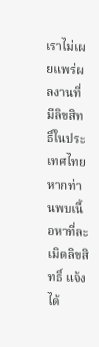เราไม่เผยแพร่ผลงานที่มีลิขสิทธิ์ในประเทศไทย หากท่านพบเนื้อหาที่ละเมิดลิขสิทธิ์ แจ้งได้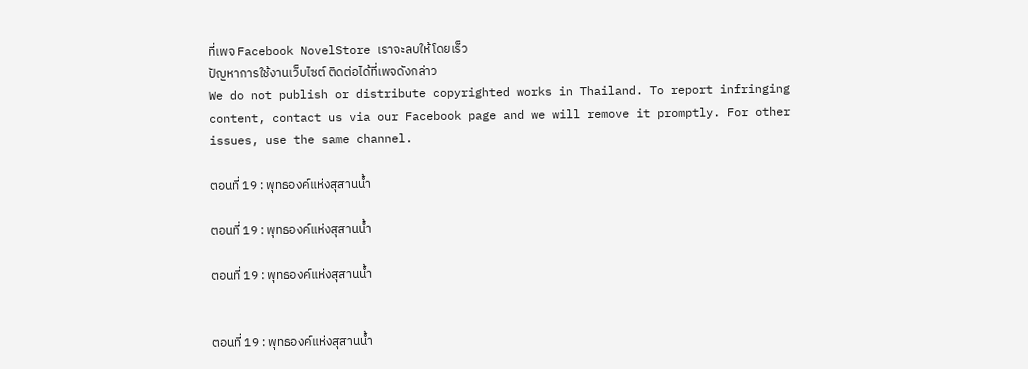ที่เพจ Facebook NovelStore เราจะลบให้โดยเร็ว
ปัญหาการใช้งานเว็บไซต์ ติดต่อได้ที่เพจดังกล่าว
We do not publish or distribute copyrighted works in Thailand. To report infringing content, contact us via our Facebook page and we will remove it promptly. For other issues, use the same channel.

ตอนที่ 19 : พุทธองค์แห่งสุสานน้ำ

ตอนที่ 19 : พุทธองค์แห่งสุสานน้ำ

ตอนที่ 19 : พุทธองค์แห่งสุสานน้ำ


ตอนที่ 19 : พุทธองค์แห่งสุสานน้ำ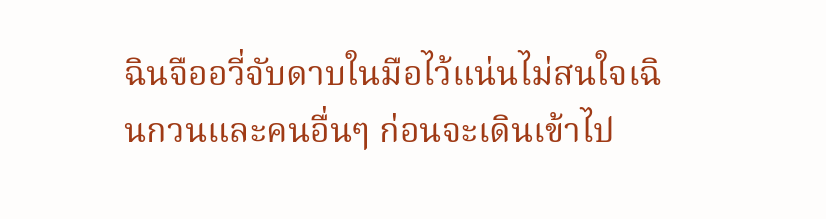ฉินจืออวี่จับดาบในมือไว้แน่นไม่สนใจเฉินกวนและคนอื่นๆ ก่อนจะเดินเข้าไป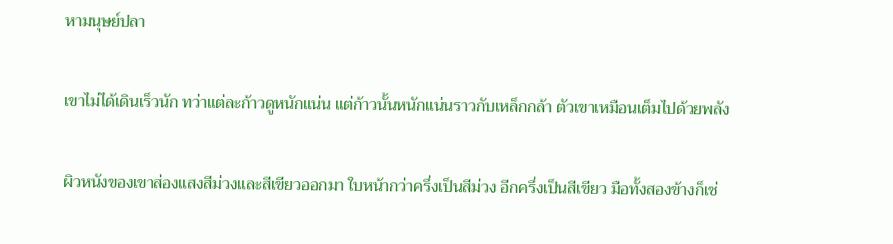หามนุษย์ปลา

เขาไม่ได้เดินเร็วนัก ทว่าแต่ละก้าวดูหนักแน่น แต่ก้าวนั้นหนักแน่นราวกับเหล็กกล้า ตัวเขาเหมือนเต็มไปด้วยพลัง

ผิวหนังของเขาส่องแสงสีม่วงและสีเขียวออกมา ใบหน้ากว่าครึ่งเป็นสีม่วง อีกครึ่งเป็นสีเขียว มือทั้งสองข้างก็เช่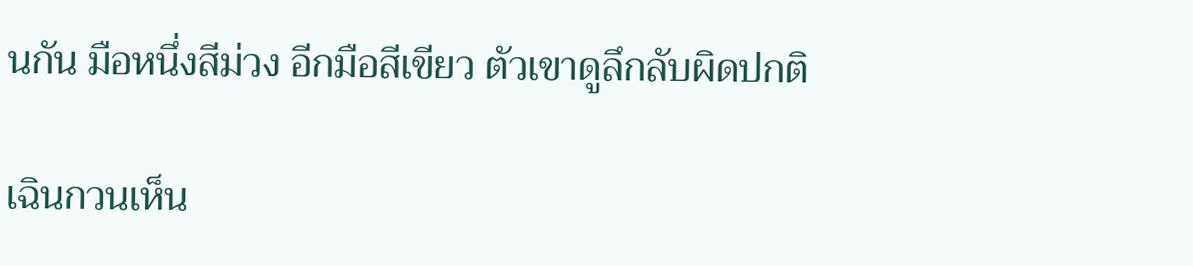นกัน มือหนึ่งสีม่วง อีกมือสีเขียว ตัวเขาดูลึกลับผิดปกติ

เฉินกวนเห็น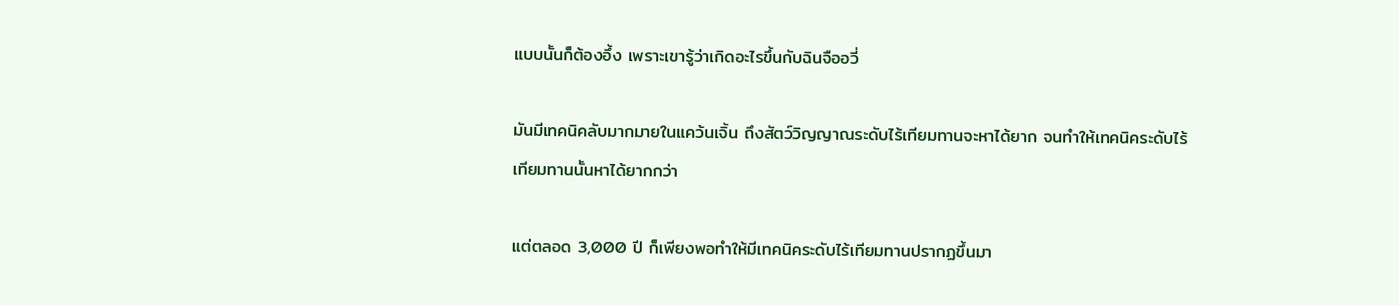แบบนั้นก็ต้องอึ้ง เพราะเขารู้ว่าเกิดอะไรขึ้นกับฉินจืออวี่

มันมีเทคนิคลับมากมายในแคว้นเจิ้น ถึงสัตว์วิญญาณระดับไร้เทียมทานจะหาได้ยาก จนทำให้เทคนิคระดับไร้เทียมทานนั้นหาได้ยากกว่า

แต่ตลอด 3,000 ปี ก็เพียงพอทำให้มีเทคนิคระดับไร้เทียมทานปรากฏขึ้นมา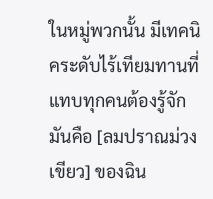ในหมู่พวกนั้น มีเทคนิคระดับไร้เทียมทานที่แทบทุกคนต้องรู้จัก มันคือ [ลมปราณม่วงเขียว] ของฉิน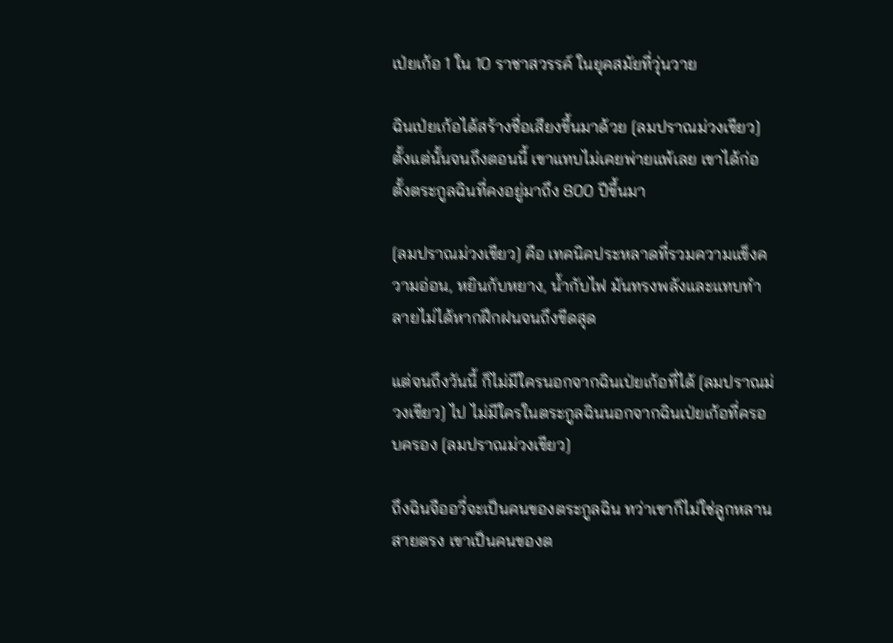เป่ยเก้อ 1 ใน 10 ราชาสวรรค์ ในยุคสมัยที่วุ่นวาย

ฉินเป่ยเก้อได้สร้างชื่อเสียงขึ้นมาด้วย [ลมปราณม่วงเขียว] ตั้งแต่นั้นจนถึงตอนนี้ เขาแทบไม่เคยพ่ายแพ้เลย เขาได้ก่อตั้งตระกูลฉินที่คงอยู่มาถึง 800 ปีขึ้นมา

[ลมปราณม่วงเขียว] คือ เทคนิคประหลาดที่รวมความแข็งความอ่อน, หยินกับหยาง, น้ำกับไฟ มันทรงพลังและแทบทำลายไม่ได้หากฝึกฝนจนถึงขีดสุด

แต่จนถึงวันนี้ ก็ไม่มีใครนอกจากฉินเป่ยเก้อที่ได้ [ลมปราณม่วงเขียว] ไป ไม่มีใครในตระกูลฉินนอกจากฉินเป่ยเก้อที่ครอบครอง [ลมปราณม่วงเขียว]

ถึงฉินจืออวี่จะเป็นคนของตระกูลฉิน ทว่าเขาก็ไม่ใช่ลูกหลานสายตรง เขาเป็นคนของต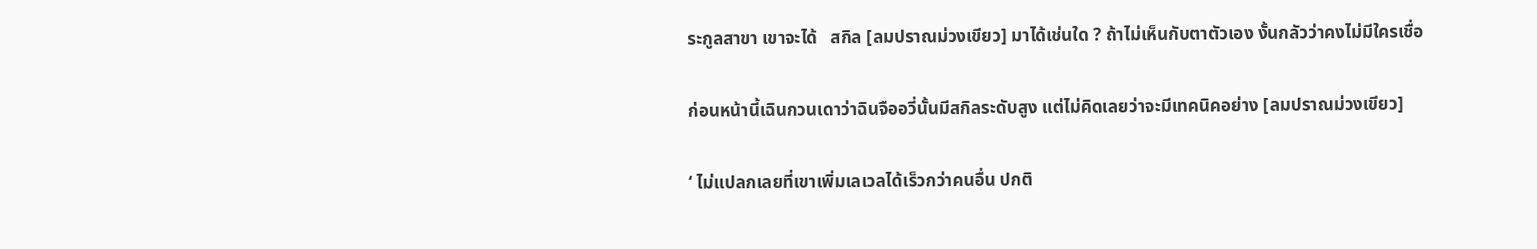ระกูลสาขา เขาจะได้   สกิล [ลมปราณม่วงเขียว] มาได้เช่นใด ? ถ้าไม่เห็นกับตาตัวเอง งั้นกลัวว่าคงไม่มีใครเชื่อ

ก่อนหน้านี้เฉินกวนเดาว่าฉินจืออวี่นั้นมีสกิลระดับสูง แต่ไม่คิดเลยว่าจะมีเทคนิคอย่าง [ลมปราณม่วงเขียว]

‘ ไม่แปลกเลยที่เขาเพิ่มเลเวลได้เร็วกว่าคนอื่น ปกติ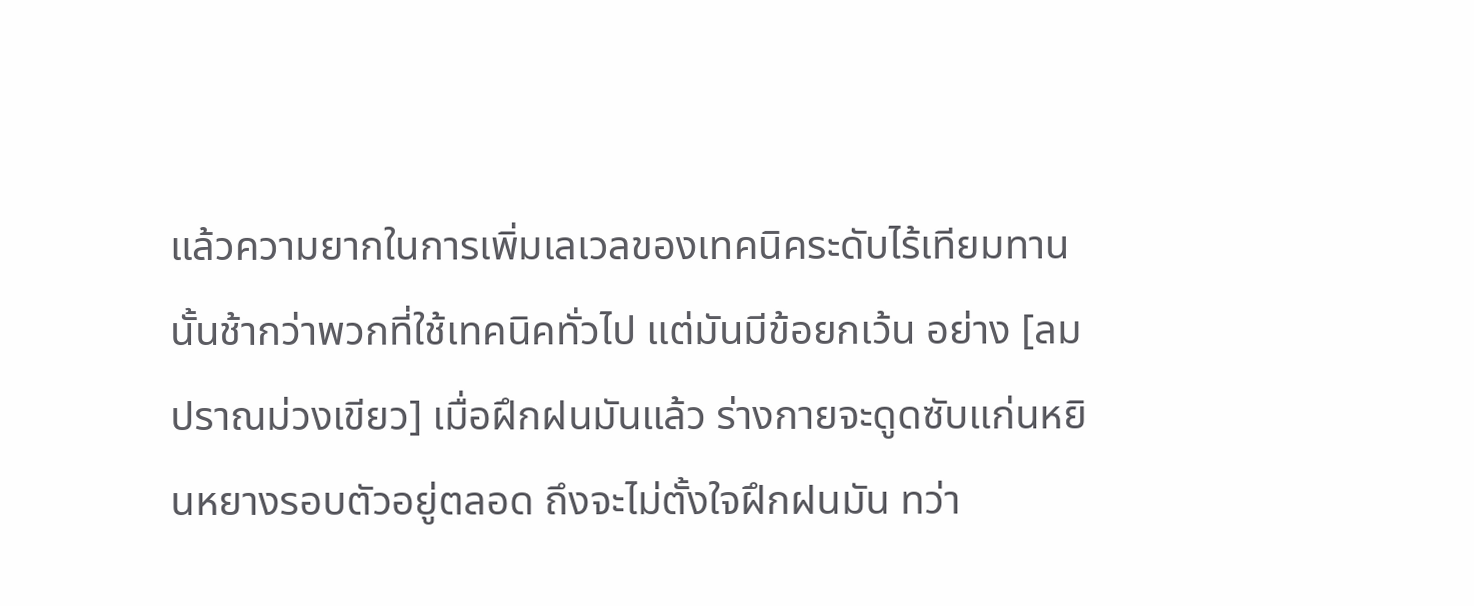แล้วความยากในการเพิ่มเลเวลของเทคนิคระดับไร้เทียมทานนั้นช้ากว่าพวกที่ใช้เทคนิคทั่วไป แต่มันมีข้อยกเว้น อย่าง [ลมปราณม่วงเขียว] เมื่อฝึกฝนมันแล้ว ร่างกายจะดูดซับแก่นหยินหยางรอบตัวอยู่ตลอด ถึงจะไม่ตั้งใจฝึกฝนมัน ทว่า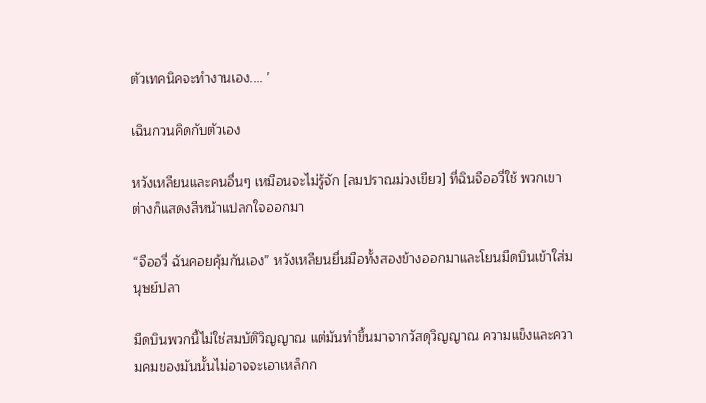ตัวเทคนิคจะทำงานเอง.... ’

เฉินกวนคิดกับตัวเอง

หวังเหลียนและคนอื่นๆ เหมือนจะไม่รู้จัก [ลมปราณม่วงเขียว] ที่ฉินจืออวี่ใช้ พวกเขาต่างก็แสดงสีหน้าแปลกใจออกมา

“จืออวี่ ฉันคอยคุ้มกันเอง” หวังเหลียนยื่นมือทั้งสองข้างออกมาและโยนมีดบินเข้าใส่มนุษย์ปลา

มีดบินพวกนี้ไม่ใช่สมบัติวิญญาณ แต่มันทำขึ้นมาจากวัสดุวิญญาณ ความแข็งและความคมของมันนั้นไม่อาจจะเอาเหล็กก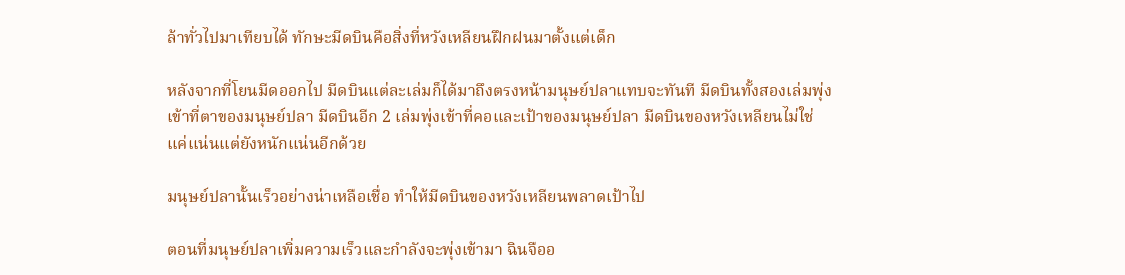ล้าทั่วไปมาเทียบได้ ทักษะมีดบินคือสิ่งที่หวังเหลียนฝึกฝนมาตั้งแต่เด็ก

หลังจากที่โยนมีดออกไป มีดบินแต่ละเล่มก็ได้มาถึงตรงหน้ามนุษย์ปลาแทบจะทันที มีดบินทั้งสองเล่มพุ่งเข้าที่ตาของมนุษย์ปลา มีดบินอีก 2 เล่มพุ่งเข้าที่คอและเป้าของมนุษย์ปลา มีดบินของหวังเหลียนไม่ใช่แค่แน่นแต่ยังหนักแน่นอีกด้วย

มนุษย์ปลานั้นเร็วอย่างน่าเหลือเชื่อ ทำให้มีดบินของหวังเหลียนพลาดเป้าไป

ตอนที่มนุษย์ปลาเพิ่มความเร็วและกำลังจะพุ่งเข้ามา ฉินจืออ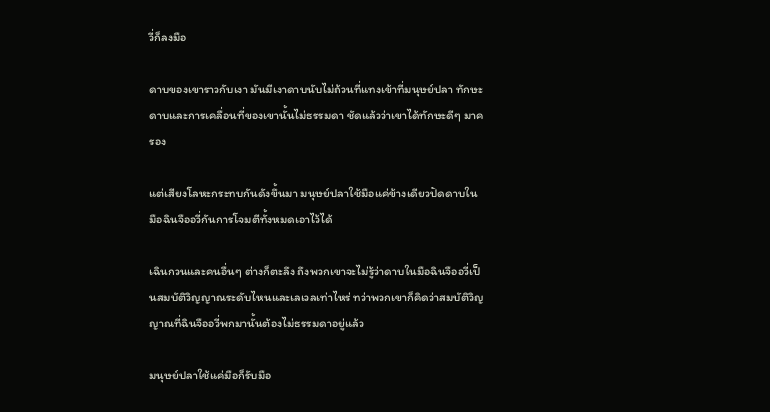วี่ก็ลงมือ

ดาบของเขาราวกับเงา มันมีเงาดาบนับไม่ถ้วนที่แทงเข้าที่มนุษย์ปลา ทักษะดาบและการเคลื่อนที่ของเขานั้นไม่ธรรมดา ชัดแล้วว่าเขาได้ทักษะดีๆ มาครอง

แต่เสียงโลหะกระทบกันดังขึ้นมา มนุษย์ปลาใช้มือแค่ข้างเดียวปัดดาบในมือฉินจืออวี่กันการโจมตีทั้งหมดเอาไว้ได้

เฉินกวนและคนอื่นๆ ต่างก็ตะลึง ถึงพวกเขาจะไม่รู้ว่าดาบในมือฉินจืออวี่เป็นสมบัติวิญญาณระดับไหนและเลเวลเท่าไหร่ ทว่าพวกเขาก็คิดว่าสมบัติวิญญาณที่ฉินจืออวี่พกมานั้นต้องไม่ธรรมดาอยู่แล้ว

มนุษย์ปลาใช้แค่มือก็รับมือ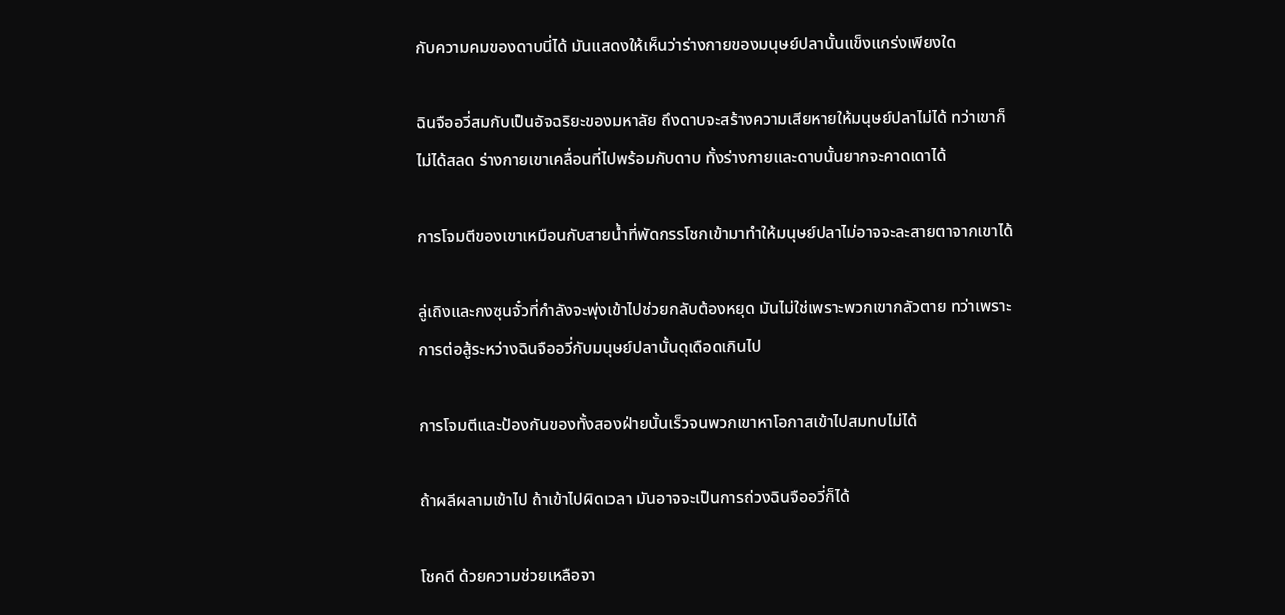กับความคมของดาบนี่ได้ มันแสดงให้เห็นว่าร่างกายของมนุษย์ปลานั้นแข็งแกร่งเพียงใด

ฉินจืออวี่สมกับเป็นอัจฉริยะของมหาลัย ถึงดาบจะสร้างความเสียหายให้มนุษย์ปลาไม่ได้ ทว่าเขาก็ไม่ได้สลด ร่างกายเขาเคลื่อนที่ไปพร้อมกับดาบ ทั้งร่างกายและดาบนั้นยากจะคาดเดาได้

การโจมตีของเขาเหมือนกับสายน้ำที่พัดกรรโชกเข้ามาทำให้มนุษย์ปลาไม่อาจจะละสายตาจากเขาได้

ลู่เถิงและกงซุนจั๋วที่กำลังจะพุ่งเข้าไปช่วยกลับต้องหยุด มันไม่ใช่เพราะพวกเขากลัวตาย ทว่าเพราะการต่อสู้ระหว่างฉินจืออวี่กับมนุษย์ปลานั้นดุเดือดเกินไป

การโจมตีและป้องกันของทั้งสองฝ่ายนั้นเร็วจนพวกเขาหาโอกาสเข้าไปสมทบไม่ได้

ถ้าผลีผลามเข้าไป ถ้าเข้าไปผิดเวลา มันอาจจะเป็นการถ่วงฉินจืออวี่ก็ได้

โชคดี ด้วยความช่วยเหลือจา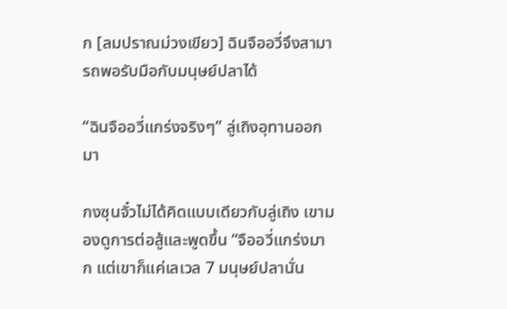ก [ลมปราณม่วงเขียว] ฉินจืออวี่จึงสามารถพอรับมือกับมนุษย์ปลาได้

“ฉินจืออวี่แกร่งจริงๆ” ลู่เถิงอุทานออกมา

กงซุนจั๋วไม่ได้คิดแบบเดียวกับลู่เถิง เขามองดูการต่อสู้และพูดขึ้น “จืออวี่แกร่งมาก แต่เขาก็แค่เลเวล 7 มนุษย์ปลานั่น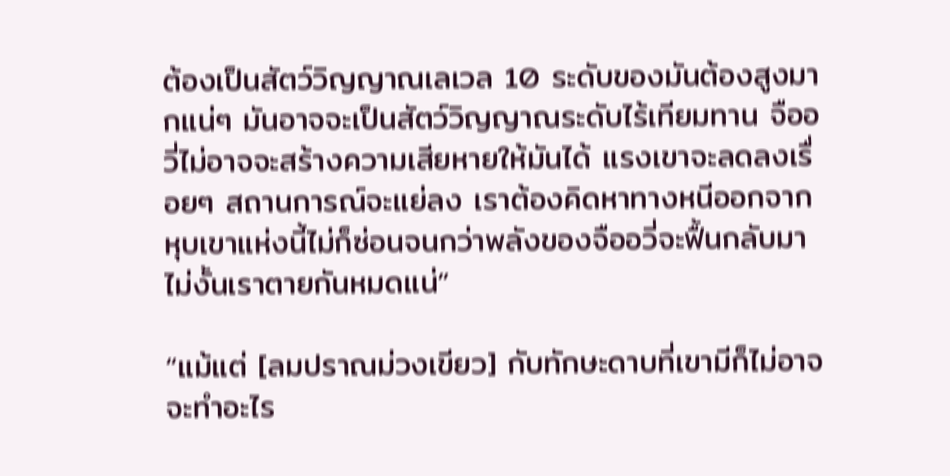ต้องเป็นสัตว์วิญญาณเลเวล 10 ระดับของมันต้องสูงมากแน่ๆ มันอาจจะเป็นสัตว์วิญญาณระดับไร้เทียมทาน จืออวี่ไม่อาจจะสร้างความเสียหายให้มันได้ แรงเขาจะลดลงเรื่อยๆ สถานการณ์จะแย่ลง เราต้องคิดหาทางหนีออกจากหุบเขาแห่งนี้ไม่ก็ซ่อนจนกว่าพลังของจืออวี่จะฟื้นกลับมา ไม่งั้นเราตายกันหมดแน่”

“แม้แต่ [ลมปราณม่วงเขียว] กับทักษะดาบที่เขามีก็ไม่อาจจะทำอะไร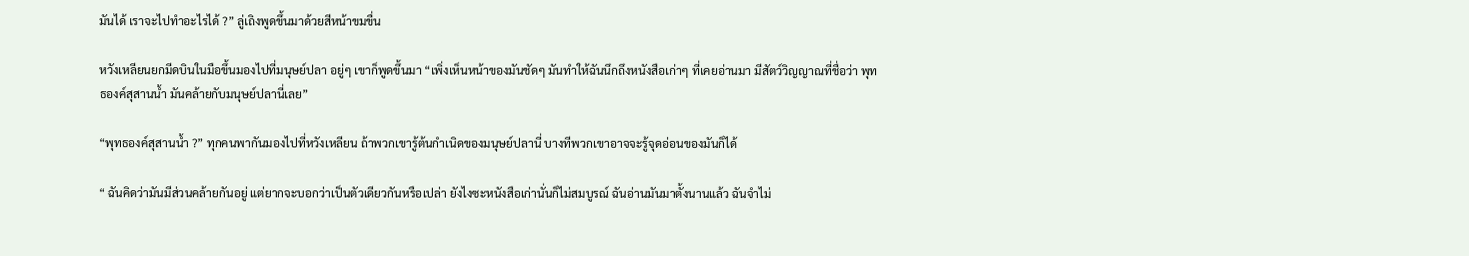มันได้ เราจะไปทำอะไรได้ ?” ลู่เถิงพูดขึ้นมาด้วยสีหน้าขมขื่น

หวังเหลียนยกมีดบินในมือขึ้นมองไปที่มนุษย์ปลา อยู่ๆ เขาก็พูดขึ้นมา “เพิ่งเห็นหน้าของมันชัดๆ มันทำให้ฉันนึกถึงหนังสือเก่าๆ ที่เคยอ่านมา มีสัตว์วิญญาณที่ชื่อว่า พุทธองค์สุสานน้ำ มันคล้ายกับมนุษย์ปลานี่เลย”

“พุทธองค์สุสานน้ำ ?” ทุกคนพากันมองไปที่หวังเหลียน ถ้าพวกเขารู้ต้นกำเนิดของมนุษย์ปลานี่ บางทีพวกเขาอาจจะรู้จุดอ่อนของมันก็ได้

“ ฉันคิดว่ามันมีส่วนคล้ายกันอยู่ แต่ยากจะบอกว่าเป็นตัวเดียวกันหรือเปล่า ยังไงซะหนังสือเก่านั่นก็ไม่สมบูรณ์ ฉันอ่านมันมาตั้งนานแล้ว ฉันจำไม่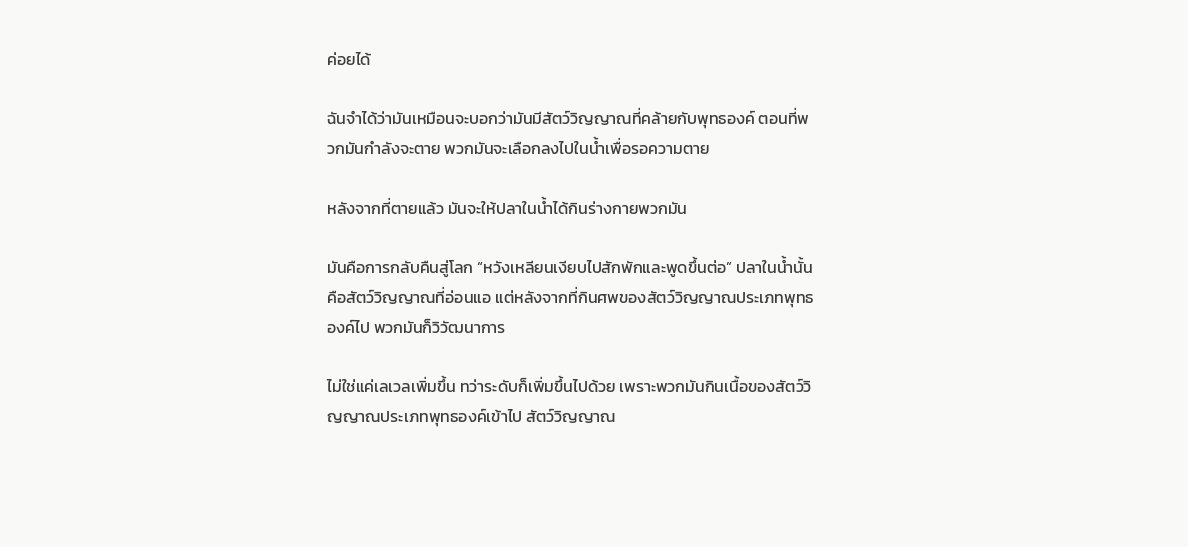ค่อยได้

ฉันจำได้ว่ามันเหมือนจะบอกว่ามันมีสัตว์วิญญาณที่คล้ายกับพุทธองค์ ตอนที่พวกมันกำลังจะตาย พวกมันจะเลือกลงไปในน้ำเพื่อรอความตาย

หลังจากที่ตายแล้ว มันจะให้ปลาในน้ำได้กินร่างกายพวกมัน

มันคือการกลับคืนสู่โลก “หวังเหลียนเงียบไปสักพักและพูดขึ้นต่อ” ปลาในน้ำนั้นคือสัตว์วิญญาณที่อ่อนแอ แต่หลังจากที่กินศพของสัตว์วิญญาณประเภทพุทธองค์ไป พวกมันก็วิวัฒนาการ

ไม่ใช่แค่เลเวลเพิ่มขึ้น ทว่าระดับก็เพิ่มขึ้นไปด้วย เพราะพวกมันกินเนื้อของสัตว์วิญญาณประเภทพุทธองค์เข้าไป สัตว์วิญญาณ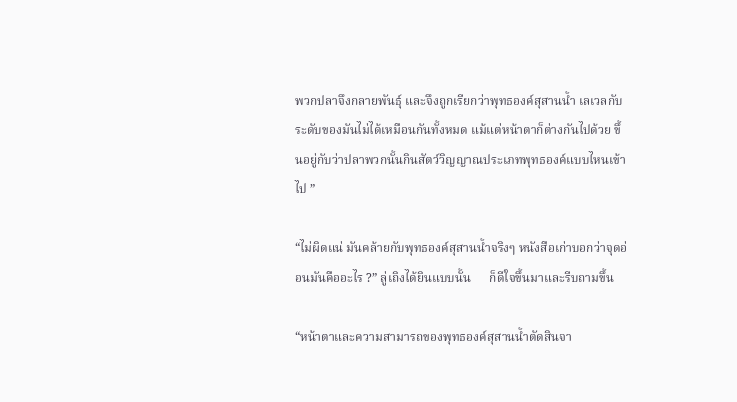พวกปลาจึงกลายพันธุ์ และจึงถูกเรียกว่าพุทธองค์สุสานน้ำ เลเวลกับระดับของมันไม่ได้เหมือนกันทั้งหมด แม้แต่หน้าตาก็ต่างกันไปด้วย ขึ้นอยู่กับว่าปลาพวกนั้นกินสัตว์วิญญาณประเภทพุทธองค์แบบไหนเข้าไป ”

“ไม่ผิดแน่ มันคล้ายกับพุทธองค์สุสานน้ำจริงๆ หนังสือเก่าบอกว่าจุดอ่อนมันคืออะไร ?” ลู่เถิงได้ยินแบบนั้น      ก็ดีใจขึ้นมาและรีบถามขึ้น

“หน้าตาและความสามารถของพุทธองค์สุสานน้ำตัดสินจา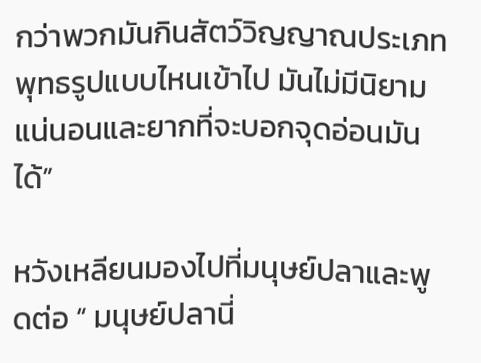กว่าพวกมันกินสัตว์วิญญาณประเภทพุทธรูปแบบไหนเข้าไป มันไม่มีนิยามแน่นอนและยากที่จะบอกจุดอ่อนมันได้”

หวังเหลียนมองไปที่มนุษย์ปลาและพูดต่อ “ มนุษย์ปลานี่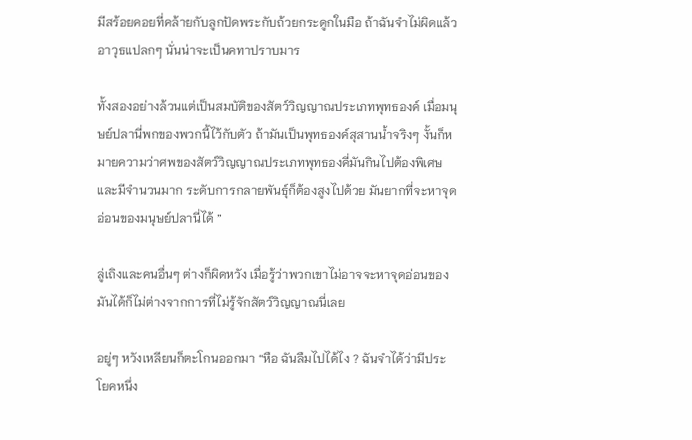มีสร้อยคอยที่คล้ายกับลูกปัดพระกับถ้วยกระดูกในมือ ถ้าฉันจำไม่ผิดแล้ว อาวุธแปลกๆ นั่นน่าจะเป็นคทาปราบมาร

ทั้งสองอย่างล้วนแต่เป็นสมบัติของสัตว์วิญญาณประเภทพุทธองค์ เมื่อมนุษย์ปลานี่พกของพวกนี้ไว้กับตัว ถ้ามันเป็นพุทธองค์สุสานน้ำจริงๆ งั้นก็หมายความว่าศพของสัตว์วิญญาณประเภทพุทธองคี่มันกินไปต้องพิเศษและมีจำนวนมาก ระดับการกลายพันธุ์ก็ต้องสูงไปด้วย มันยากที่จะหาจุดอ่อนของมนุษย์ปลานี่ได้ ”

ลู่เถิงและคนอื่นๆ ต่างก็ผิดหวัง เมื่อรู้ว่าพวกเขาไม่อาจจะหาจุดอ่อนของมันได้ก็ไม่ต่างจากการที่ไม่รู้จักสัตว์วิญญาณนี่เลย

อยู่ๆ หวังเหลียนก็ตะโกนออกมา “หือ ฉันลืมไปได้ไง ? ฉันจำได้ว่ามีประโยคหนึ่ง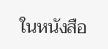ในหนังสือ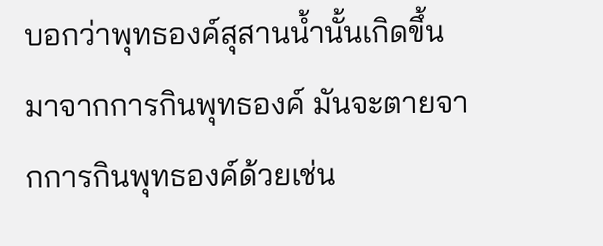บอกว่าพุทธองค์สุสานน้ำนั้นเกิดขึ้นมาจากการกินพุทธองค์ มันจะตายจากการกินพุทธองค์ด้วยเช่น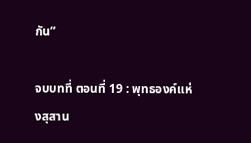กัน”

จบบทที่ ตอนที่ 19 : พุทธองค์แห่งสุสาน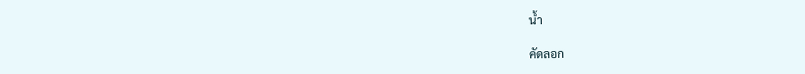น้ำ

คัดลอก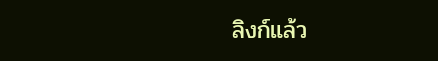ลิงก์แล้ว